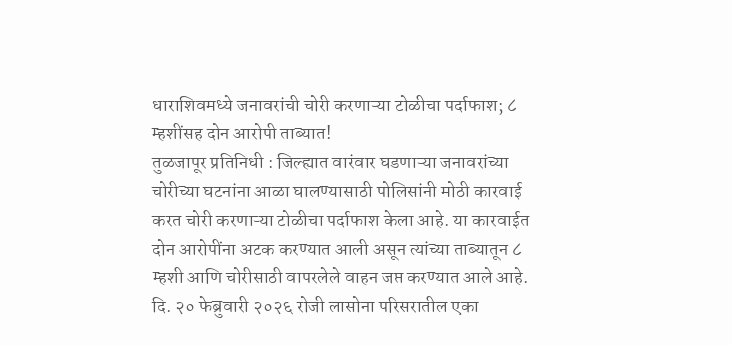धाराशिवमध्ये जनावरांची चोरी करणाऱ्या टोळीचा पर्दाफाश; ८ म्हशींसह दोन आरोपी ताब्यात!
तुळजापूर प्रतिनिधी : जिल्ह्यात वारंवार घडणाऱ्या जनावरांच्या चोरीच्या घटनांना आळा घालण्यासाठी पोलिसांनी मोठी कारवाई करत चोरी करणाऱ्या टोळीचा पर्दाफाश केला आहे. या कारवाईत दोन आरोपींना अटक करण्यात आली असून त्यांच्या ताब्यातून ८ म्हशी आणि चोरीसाठी वापरलेले वाहन जप्त करण्यात आले आहे.
दि. २० फेब्रुवारी २०२६ रोजी लासोना परिसरातील एका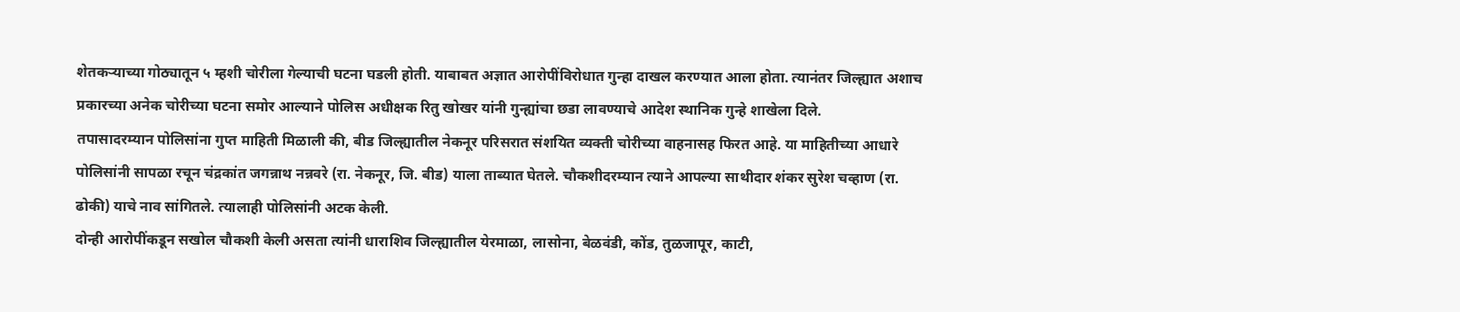शेतकऱ्याच्या गोठ्यातून ५ म्हशी चोरीला गेल्याची घटना घडली होती. याबाबत अज्ञात आरोपींविरोधात गुन्हा दाखल करण्यात आला होता. त्यानंतर जिल्ह्यात अशाच प्रकारच्या अनेक चोरीच्या घटना समोर आल्याने पोलिस अधीक्षक रितु खोखर यांनी गुन्ह्यांचा छडा लावण्याचे आदेश स्थानिक गुन्हे शाखेला दिले.
तपासादरम्यान पोलिसांना गुप्त माहिती मिळाली की, बीड जिल्ह्यातील नेकनूर परिसरात संशयित व्यक्ती चोरीच्या वाहनासह फिरत आहे. या माहितीच्या आधारे पोलिसांनी सापळा रचून चंद्रकांत जगन्नाथ नन्नवरे (रा. नेकनूर, जि. बीड) याला ताब्यात घेतले. चौकशीदरम्यान त्याने आपल्या साथीदार शंकर सुरेश चव्हाण (रा. ढोकी) याचे नाव सांगितले. त्यालाही पोलिसांनी अटक केली.
दोन्ही आरोपींकडून सखोल चौकशी केली असता त्यांनी धाराशिव जिल्ह्यातील येरमाळा, लासोना, बेळवंडी, कोंड, तुळजापूर, काटी,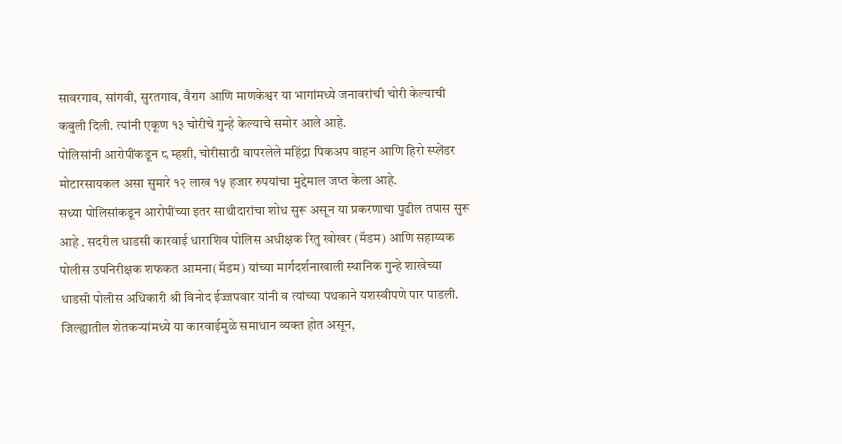सावरगाव, सांगवी, सुरतगाव, वैराग आणि माणकेश्वर या भागांमध्ये जनावरांची चोरी केल्याची कबुली दिली. त्यांनी एकूण १३ चोरीचे गुन्हे केल्याचे समोर आले आहे.
पोलिसांनी आरोपींकडून ८ म्हशी, चोरीसाठी वापरलेले महिंद्रा पिकअप वाहन आणि हिरो स्प्लेंडर मोटारसायकल असा सुमारे १२ लाख १५ हजार रुपयांचा मुद्देमाल जप्त केला आहे.
सध्या पोलिसांकडून आरोपींच्या इतर साथीदारांचा शोध सुरू असून या प्रकरणाचा पुढील तपास सुरू आहे . सदरील धाडसी कारवाई धाराशिव पोलिस अधीक्षक रितु खोखर (मॅडम) आणि सहाय्यक पोलीस उपनिरीक्षक शफकत आमना(मॅडम) यांच्या मार्गदर्शनाखाली स्थानिक गुन्हे शाखेच्या धाडसी पोलीस अधिकारी श्री विनोद ईज्जपवार यांनी व त्यांच्या पथकाने यशस्वीपणे पार पाडली.
जिल्ह्यातील शेतकऱ्यांमध्ये या कारवाईमुळे समाधान व्यक्त होत असून,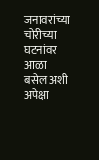जनावरांच्या चोरीच्या घटनांवर आळा बसेल अशी अपेक्षा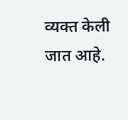व्यक्त केली जात आहे.